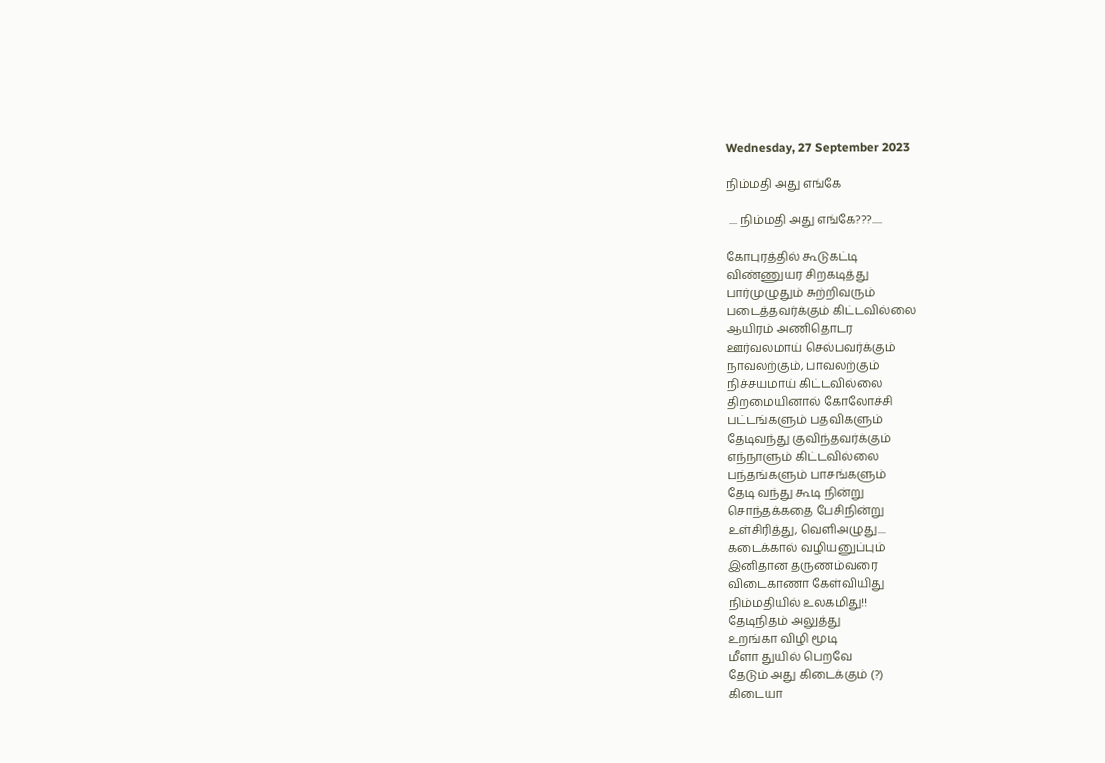Wednesday, 27 September 2023

நிம்மதி அது எங்கே

 .... நிம்மதி அது எங்கே???.....

கோபுரத்தில் கூடுகட்டி
விண்ணுயர சிறகடித்து
பார்முழுதும் சுற்றிவரும்
படைத்தவர்க்கும் கிட்டவில்லை
ஆயிரம் அணிதொடர
ஊர்வலமாய் செல்பவர்க்கும்
நாவலற்கும், பாவலற்கும்
நிச்சயமாய் கிட்டவில்லை
திறமையினால் கோலோச்சி
பட்டங்களும் பதவிகளும்
தேடிவந்து குவிந்தவர்க்கும்
எந்நாளும் கிட்டவில்லை
பந்தங்களும் பாசங்களும்
தேடி வந்து கூடி நின்று
சொந்தக்கதை பேசிநின்று
உள்சிரித்து, வெளிஅழுது....
கடைக்கால் வழியனுப்பும்
இனிதான தருணம்வரை
விடைகாணா கேள்வியிது
நிம்மதியில் உலகமிது!!
தேடிநிதம் அலுத்து
உறங்கா விழி மூடி
மீளா துயில் பெறவே
தேடும் அது கிடைக்கும் (?)
கிடையா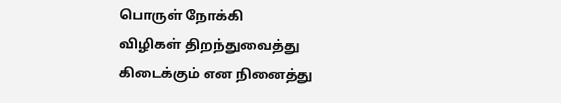பொருள் நோக்கி
விழிகள் திறந்துவைத்து
கிடைக்கும் என நினைத்து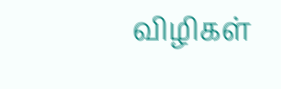விழிகள்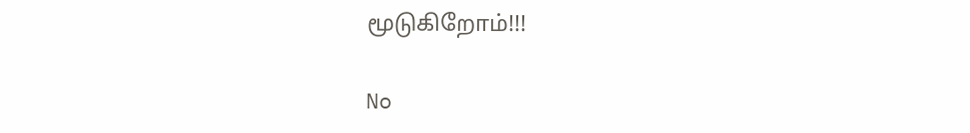மூடுகிறோம்!!!

No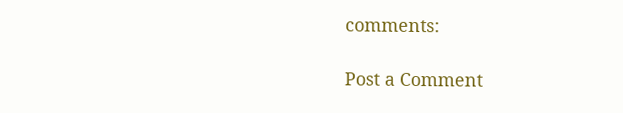comments:

Post a Comment